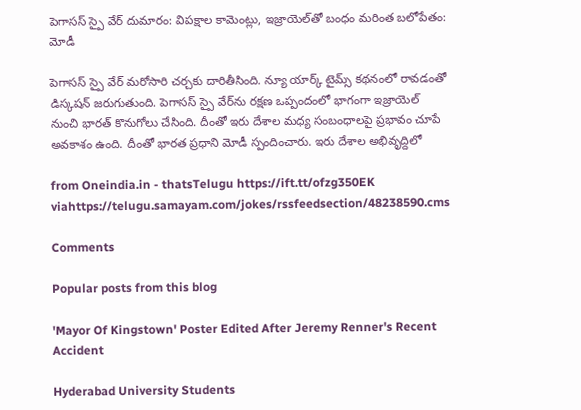పెగాసస్ స్పై వేర్ దుమారం: విపక్షాల కామెంట్లు, ఇజ్రాయెల్‌తో బంధం మరింత బలోపేతం: మోడీ

పెగాసస్ స్పై వేర్ మరోసారి చర్చకు దారితీసింది. న్యూ యార్క్ టైమ్స్ కథనంలో రావడంతో డిస్కషన్ జరుగుతుంది. పెగాసస్ స్పై వేర్‌ను రక్షణ ఒప్పందంలో భాగంగా ఇజ్రాయెల్ నుంచి భారత్ కొనుగోలు చేసింది. దీంతో ఇరు దేశాల మధ్య సంబంధాలపై ప్రభావం చూపే అవకాశం ఉంది. దీంతో భారత ప్రధాని మోడీ స్పందించారు. ఇరు దేశాల అభివృద్దిలో

from Oneindia.in - thatsTelugu https://ift.tt/ofzg350EK
viahttps://telugu.samayam.com/jokes/rssfeedsection/48238590.cms

Comments

Popular posts from this blog

'Mayor Of Kingstown' Poster Edited After Jeremy Renner's Recent Accident

Hyderabad University Students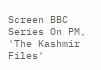Screen BBC Series On PM, 'The Kashmir Files'